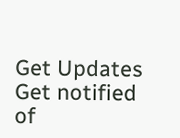Get Updates
Get notified of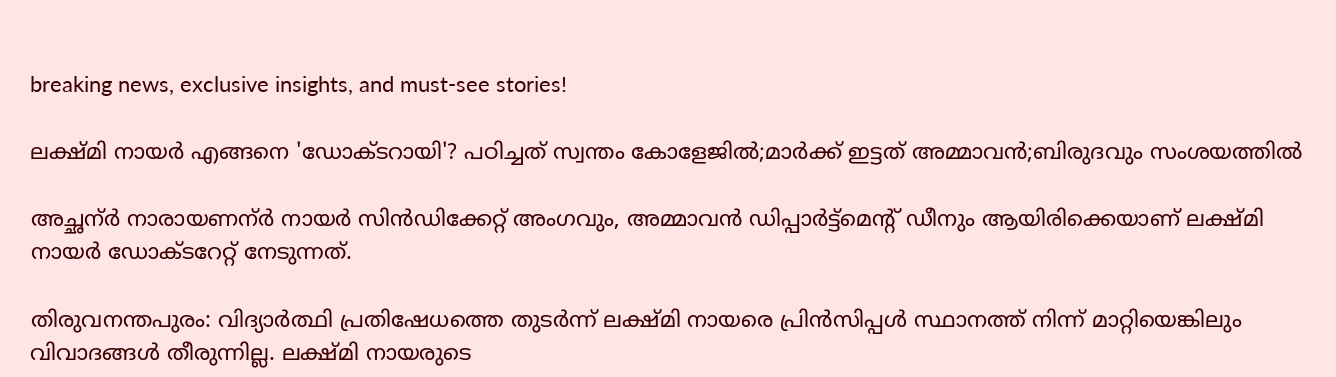breaking news, exclusive insights, and must-see stories!

ലക്ഷ്മി നായർ എങ്ങനെ 'ഡോക്ടറായി'? പഠിച്ചത് സ്വന്തം കോളേജിൽ;മാർക്ക് ഇട്ടത് അമ്മാവൻ;ബിരുദവും സംശയത്തിൽ

അച്ഛന്ർ നാരായണന്ർ നായർ സിൻഡിക്കേറ്റ് അംഗവും, അമ്മാവൻ ഡിപ്പാർട്ട്മെന്റ് ഡീനും ആയിരിക്കെയാണ് ലക്ഷ്മി നായർ ഡോക്ടറേറ്റ് നേടുന്നത്.

തിരുവനന്തപുരം: വിദ്യാര്‍ത്ഥി പ്രതിഷേധത്തെ തുടര്‍ന്ന് ലക്ഷ്മി നായരെ പ്രിന്‍സിപ്പള്‍ സ്ഥാനത്ത് നിന്ന് മാറ്റിയെങ്കിലും വിവാദങ്ങള്‍ തീരുന്നില്ല. ലക്ഷ്മി നായരുടെ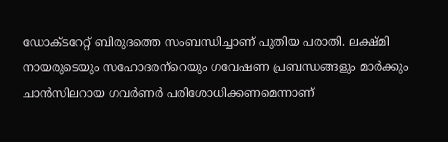ഡോക്ടറേറ്റ് ബിരുദത്തെ സംബന്ധിച്ചാണ് പുതിയ പരാതി. ലക്ഷ്മി നായരുടെയും സഹോദരന്‌റെയും ഗവേഷണ പ്രബന്ധങ്ങളും മാർക്കും ചാൻസിലറായ ഗവര്‍ണര്‍ പരിശോധിക്കണമെന്നാണ്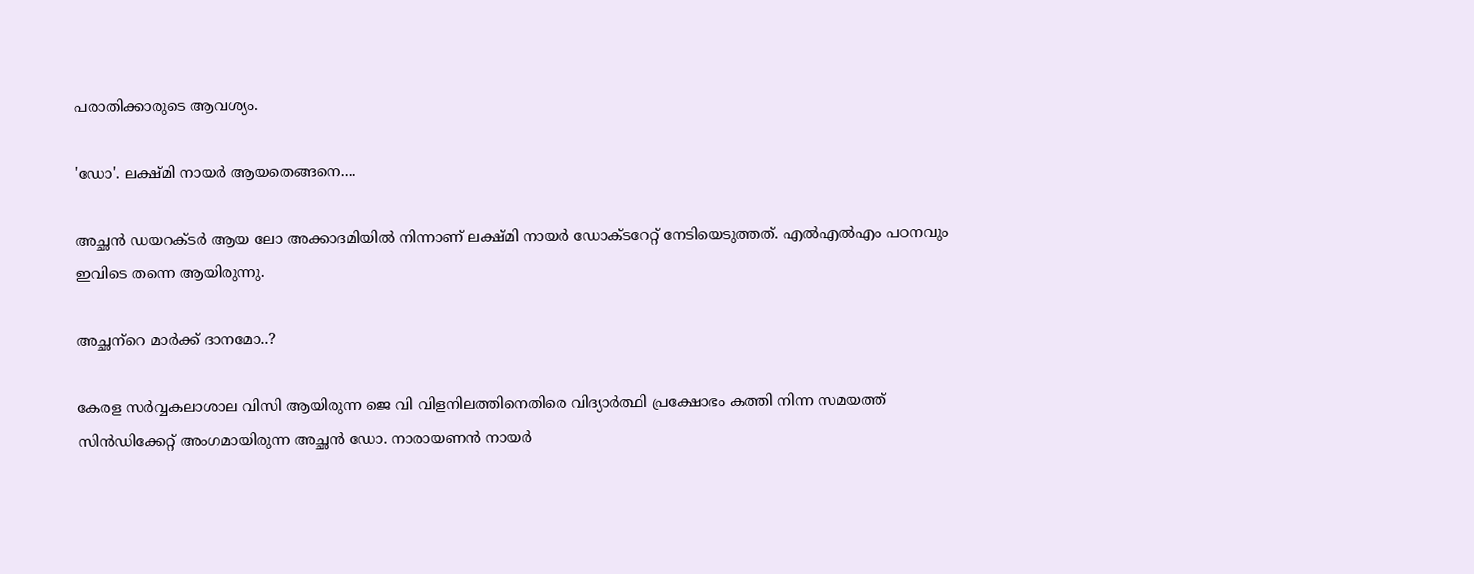പരാതിക്കാരുടെ ആവശ്യം.

'ഡോ'. ലക്ഷ്മി നായര്‍ ആയതെങ്ങനെ....

അച്ഛന്‍ ഡയറക്ടര്‍ ആയ ലോ അക്കാദമിയില്‍ നിന്നാണ് ലക്ഷ്മി നായര്‍ ഡോക്ടറേറ്റ് നേടിയെടുത്തത്. എല്‍എല്‍എം പഠനവും ഇവിടെ തന്നെ ആയിരുന്നു.

അച്ഛന്‌റെ മാര്‍ക്ക് ദാനമോ..?

കേരള സര്‍വ്വകലാശാല വിസി ആയിരുന്ന ജെ വി വിളനിലത്തിനെതിരെ വിദ്യാര്‍ത്ഥി പ്രക്ഷോഭം കത്തി നിന്ന സമയത്ത് സിന്‍ഡിക്കേറ്റ് അംഗമായിരുന്ന അച്ഛന്‍ ഡോ. നാരായണന്‍ നായര്‍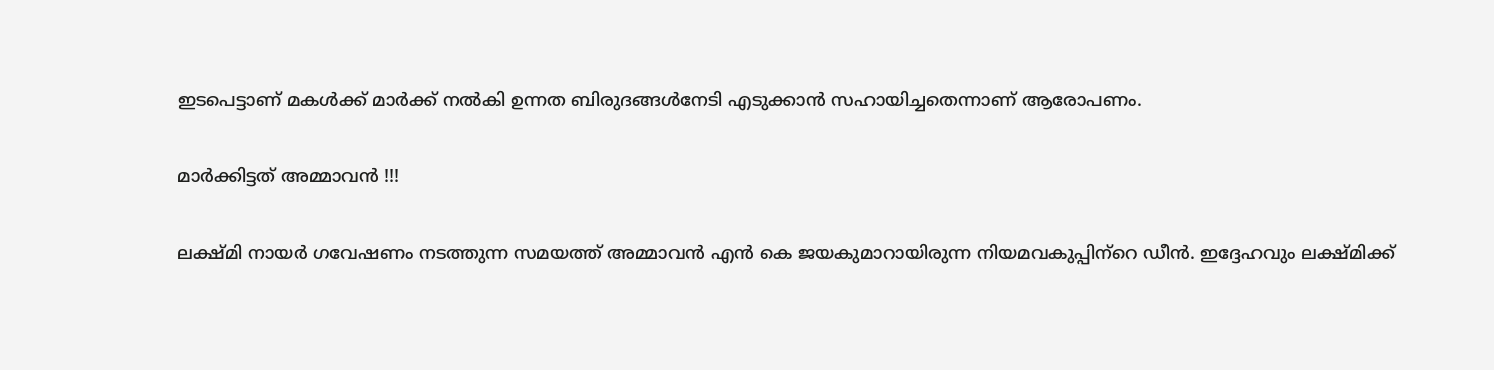ഇടപെട്ടാണ് മകള്‍ക്ക് മാര്‍ക്ക് നല്‍കി ഉന്നത ബിരുദങ്ങള്‍നേടി എടുക്കാന്‍ സഹായിച്ചതെന്നാണ് ആരോപണം.

മാര്‍ക്കിട്ടത് അമ്മാവന്‍ !!!

ലക്ഷ്മി നായര്‍ ഗവേഷണം നടത്തുന്ന സമയത്ത് അമ്മാവന്‍ എന്‍ കെ ജയകുമാറായിരുന്ന നിയമവകുപ്പിന്‌റെ ഡീന്‍. ഇദ്ദേഹവും ലക്ഷ്മിക്ക്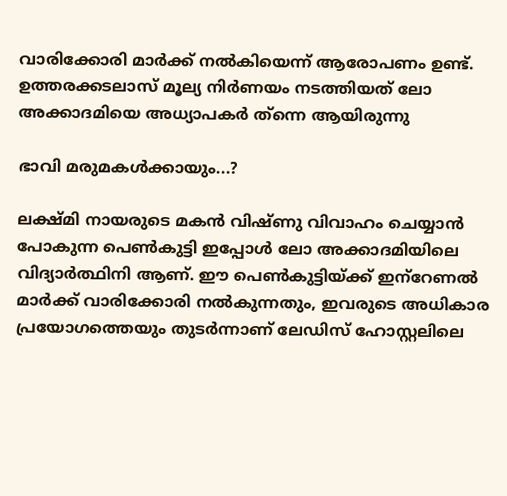വാരിക്കോരി മാര്‍ക്ക് നല്‍കിയെന്ന് ആരോപണം ഉണ്ട്. ഉത്തരക്കടലാസ് മൂല്യ നിര്‍ണയം നടത്തിയത് ലോ അക്കാദമിയെ അധ്യാപകര്‍ ത്‌ന്നെ ആയിരുന്നു

ഭാവി മരുമകള്‍ക്കായും...?

ലക്ഷ്മി നായരുടെ മകന്‍ വിഷ്ണു വിവാഹം ചെയ്യാന്‍ പോകുന്ന പെണ്‍കുട്ടി ഇപ്പോള്‍ ലോ അക്കാദമിയിലെ വിദ്യാര്‍ത്ഥിനി ആണ്. ഈ പെണ്‍കുട്ടിയ്ക്ക് ഇന്‌റേണല്‍ മാര്‍ക്ക് വാരിക്കോരി നല്‍കുന്നതും, ഇവരുടെ അധികാര പ്രയോഗത്തെയും തുടര്‍ന്നാണ് ലേഡിസ് ഹോസ്റ്റലിലെ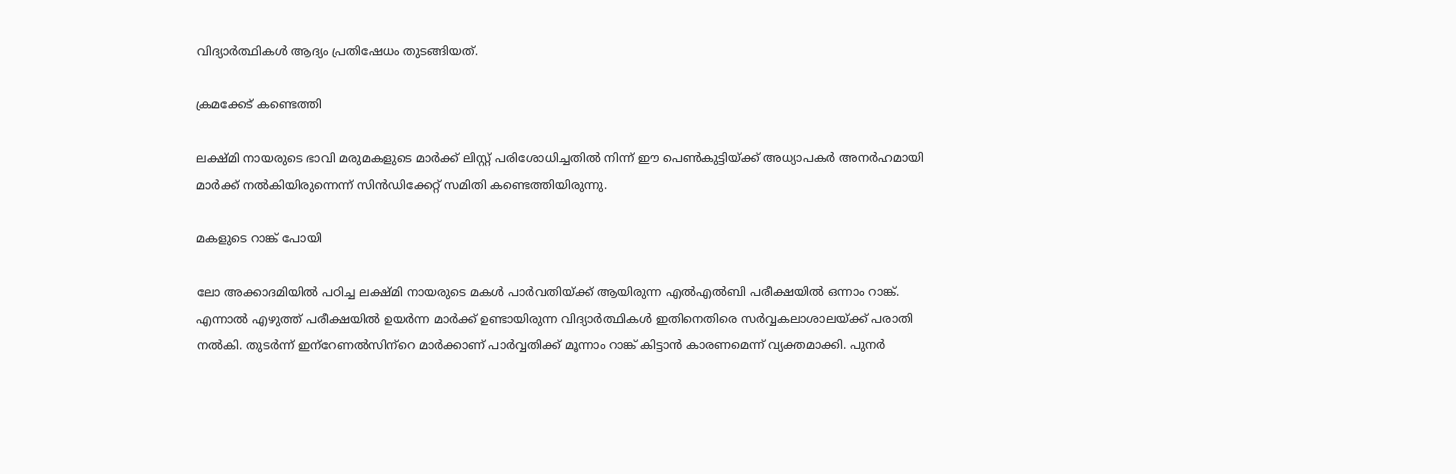വിദ്യാര്‍ത്ഥികള്‍ ആദ്യം പ്രതിഷേധം തുടങ്ങിയത്.

ക്രമക്കേട് കണ്ടെത്തി

ലക്ഷ്മി നായരുടെ ഭാവി മരുമകളുടെ മാര്‍ക്ക് ലിസ്റ്റ് പരിശോധിച്ചതില്‍ നിന്ന് ഈ പെണ്‍കുട്ടിയ്ക്ക് അധ്യാപകര്‍ അനര്‍ഹമായി മാര്‍ക്ക് നല്‍കിയിരുന്നെന്ന് സിന്‍ഡിക്കേറ്റ് സമിതി കണ്ടെത്തിയിരുന്നു.

മകളുടെ റാങ്ക് പോയി

ലോ അക്കാദമിയില്‍ പഠിച്ച ലക്ഷ്മി നായരുടെ മകള്‍ പാര്‍വതിയ്ക്ക് ആയിരുന്ന എല്‍എല്‍ബി പരീക്ഷയില്‍ ഒന്നാം റാങ്ക്. എന്നാല്‍ എഴുത്ത് പരീക്ഷയില്‍ ഉയര്‍ന്ന മാര്‍ക്ക് ഉണ്ടായിരുന്ന വിദ്യാര്‍ത്ഥികള്‍ ഇതിനെതിരെ സര്‍വ്വകലാശാലയ്ക്ക് പരാതി നല്‍കി. തുടര്‍ന്ന് ഇന്‌റേണല്‍സിന്‌റെ മാര്‍ക്കാണ് പാര്‍വ്വതിക്ക് മൂന്നാം റാങ്ക് കിട്ടാന്‍ കാരണമെന്ന് വ്യക്തമാക്കി. പുനര്‍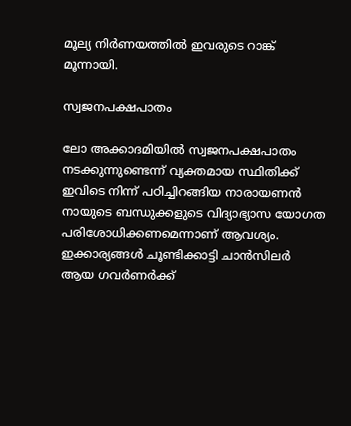മൂല്യ നിര്‍ണയത്തില്‍ ഇവരുടെ റാങ്ക് മൂന്നായി.

സ്വജനപക്ഷപാതം

ലോ അക്കാദമിയില്‍ സ്വജനപക്ഷപാതം നടക്കുന്നുണ്ടെന്ന് വ്യക്തമായ സ്ഥിതിക്ക് ഇവിടെ നിന്ന് പഠിച്ചിറങ്ങിയ നാരായണന്‍ നായുടെ ബന്ധുക്കളുടെ വിദ്യാഭ്യാസ യോഗത പരിശോധിക്കണമെന്നാണ് ആവശ്യം. ഇക്കാര്യങ്ങള്‍ ചൂണ്ടിക്കാട്ടി ചാന്‍സിലര്‍ ആയ ഗവര്‍ണര്‍ക്ക്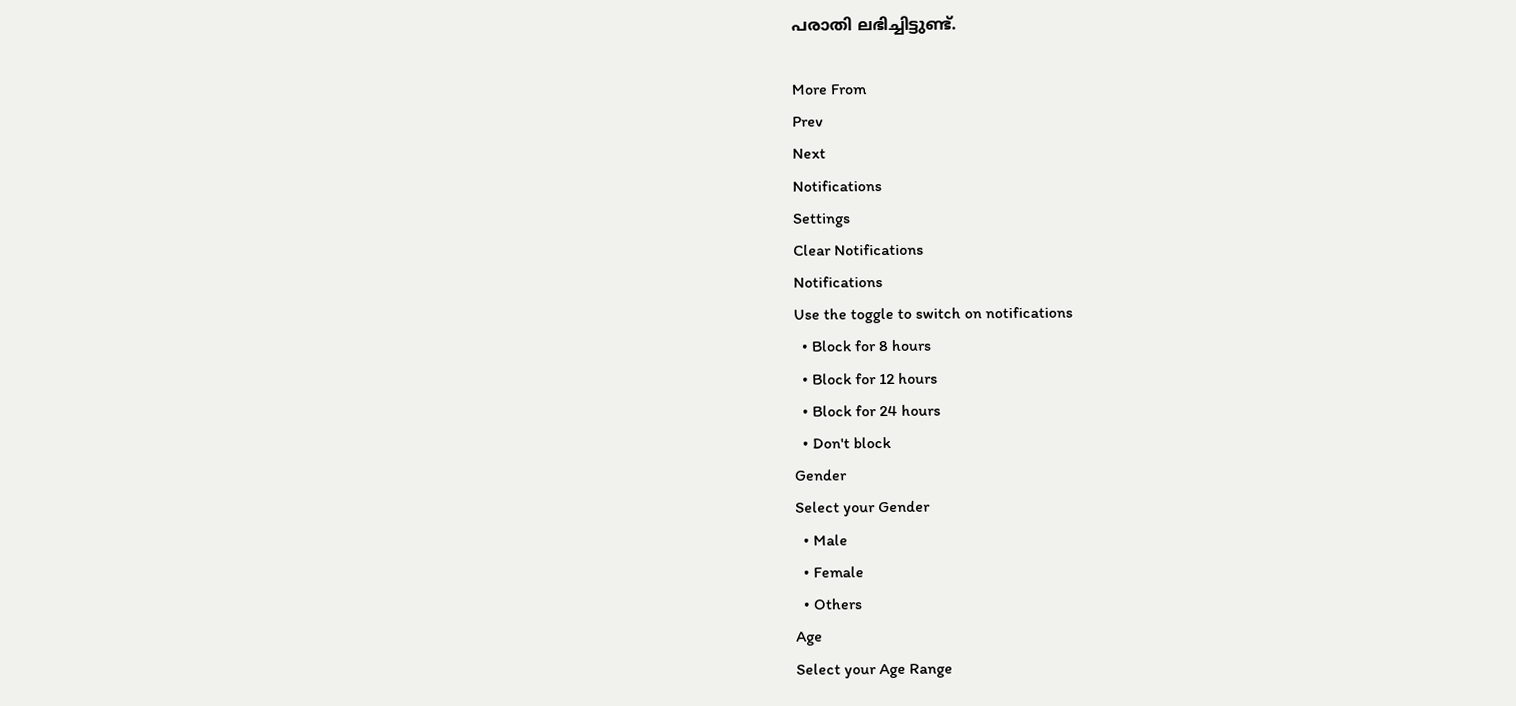പരാതി ലഭിച്ചിട്ടുണ്ട്.

More From
Prev
Next
Notifications
Settings
Clear Notifications
Notifications
Use the toggle to switch on notifications
  • Block for 8 hours
  • Block for 12 hours
  • Block for 24 hours
  • Don't block
Gender
Select your Gender
  • Male
  • Female
  • Others
Age
Select your Age Range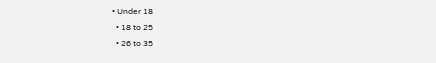• Under 18
  • 18 to 25
  • 26 to 35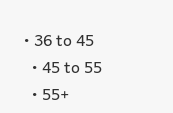• 36 to 45
  • 45 to 55
  • 55+